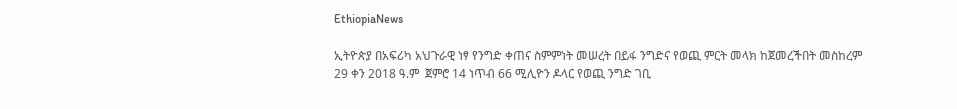EthiopiaNews

ኢትዮጵያ በአፍሪካ አህጉራዊ ነፃ የንግድ ቀጠና ስምምነት መሠረት በይፋ ንግድና የወጪ ምርት መላክ ከጀመረችበት መስከረም 29 ቀን 2018 ዓ.ም  ጀምሮ 14 ነጥብ 66 ሚሊዮን ዶላር የወጪ ንግድ ገቢ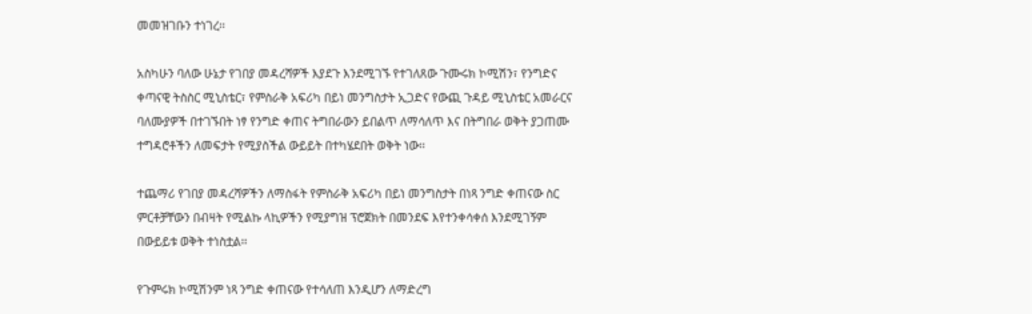መመዝገቡን ተነገረ፡፡

አስካሁን ባለው ሁኔታ የገበያ መዳረሻዎች እያደጉ እንደሚገኙ የተገለጸው ጉሙሩክ ኮሚሽን፣ የንግድና ቀጣናዊ ትስስር ሚኒስቴር፣ የምስራቅ አፍሪካ በይነ መንግስታት ኢጋድና የውጪ ጉዳይ ሚኒስቴር አመራርና ባለሙያዎች በተገኙበት ነፃ የንግድ ቀጠና ትግበራውን ይበልጥ ለማሳለጥ እና በትግበራ ወቅት ያጋጠሙ ተግዳሮቶችን ለመፍታት የሚያስችል ውይይት በተካሄደበት ወቅት ነው፡፡

ተጨማሪ የገበያ መዳረሻዎችን ለማስፋት የምስራቅ አፍሪካ በይነ መንግስታት በነጻ ንግድ ቀጠናው ስር ምርቶቻቸውን በብዛት የሚልኩ ላኪዎችን የሚያግዝ ፕሮጀክት በመንደፍ እየተንቀሳቀሰ እንደሚገኝም በውይይቱ ወቅት ተነስቷል፡፡

የጉምሩክ ኮሚሽንም ነጻ ንግድ ቀጠናው የተሳለጠ እንዲሆን ለማድረግ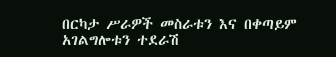በርካታ ሥራዎች መስራቱን እና በቀጣይም አገልግሎቱን ተደራሽ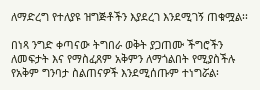ለማድረግ የተለያዩ ዝግጅቶችን እያደረገ እንደሚገኝ ጠቁሟል፡፡

በነጻ ንግድ ቀጣናው ትግበራ ወቅት ያጋጠሙ ችግሮችን ለመፍታት እና የማስፈጸም አቅምን ለማጎልበት የሚያስችሉ የአቅም ግንባታ ስልጠናዎች እንደሚሰጡም ተነግሯል፡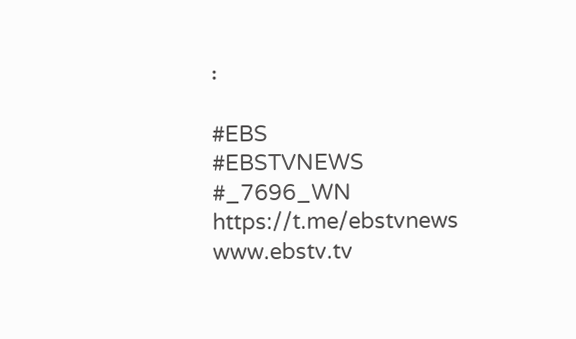፡

#EBS
#EBSTVNEWS
#_7696_WN
https://t.me/ebstvnews
www.ebstv.tv